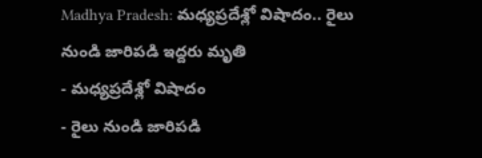Madhya Pradesh: మధ్యప్రదేశ్లో విషాదం.. రైలు నుండి జారిపడి ఇద్దరు మృతి
- మధ్యప్రదేశ్లో విషాదం
- రైలు నుండి జారిపడి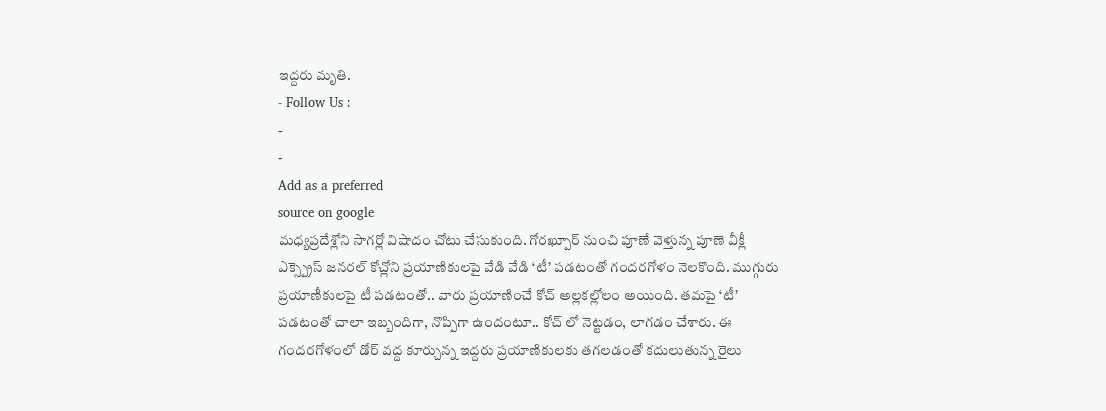ఇద్దరు మృతి.
- Follow Us :
-
-
Add as a preferred
source on google
మధ్యప్రదేశ్లోని సాగర్లో విషాదం చోటు చేసుకుంది. గోరఖ్పూర్ నుంచి పూణే వెళ్తున్న పూణె వీక్లీ ఎక్స్ప్రెస్ జనరల్ కోచ్లోని ప్రయాణికులపై వేడి వేడి ‘టీ’ పడటంతో గందరగోళం నెలకొంది. ముగ్గురు ప్రయాణీకులపై టీ పడటంతో.. వారు ప్రయాణించే కోచ్ అల్లకల్లోలం అయింది. తమపై ‘టీ’ పడటంతో చాలా ఇబ్బందిగా, నొప్పిగా ఉందంటూ.. కోచ్ లో నెట్టడం, లాగడం చేశారు. ఈ గందరగోళంలో డోర్ వద్ద కూర్చున్న ఇద్దరు ప్రయాణికులకు తగలడంతో కదులుతున్న రైలు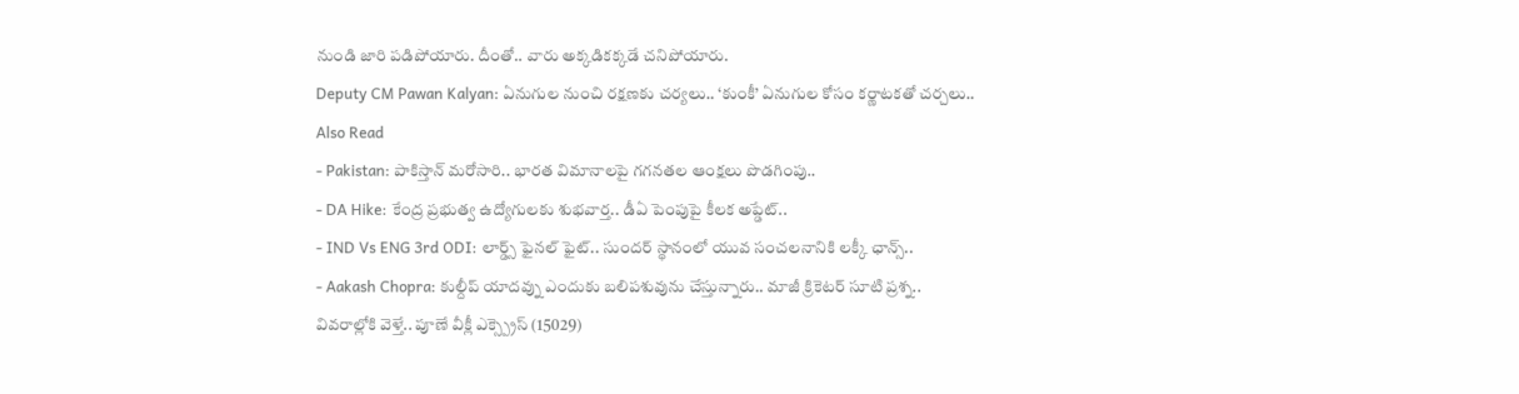నుండి జారి పడిపోయారు. దీంతో.. వారు అక్కడికక్కడే చనిపోయారు.
Deputy CM Pawan Kalyan: ఏనుగుల నుంచి రక్షణకు చర్యలు.. ‘కుంకీ’ ఏనుగుల కోసం కర్ణాటకతో చర్చలు..
Also Read
- Pakistan: పాకిస్తాన్ మరోసారి.. భారత విమానాలపై గగనతల ఆంక్షలు పొడగింపు..
- DA Hike: కేంద్ర ప్రభుత్వ ఉద్యోగులకు శుభవార్త.. డీఏ పెంపుపై కీలక అప్డేట్..
- IND Vs ENG 3rd ODI: లార్డ్స్ ఫైనల్ ఫైట్.. సుందర్ స్థానంలో యువ సంచలనానికి లక్కీ ఛాన్స్..
- Aakash Chopra: కుల్దీప్ యాదవ్ను ఎందుకు బలిపశువును చేస్తున్నారు.. మాజీ క్రికెటర్ సూటి ప్రశ్న..
వివరాల్లోకి వెళ్తే.. పూణే వీక్లీ ఎక్స్ప్రెస్ (15029)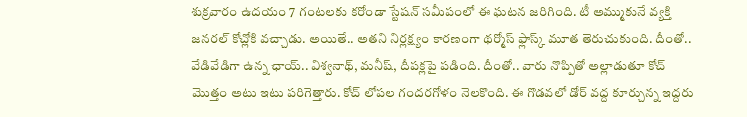శుక్రవారం ఉదయం 7 గంటలకు కరోండా స్టేషన్ సమీపంలో ఈ ఘటన జరిగింది. టీ అమ్ముకునే వ్యక్తి జనరల్ కోచ్లోకి వచ్చాడు. అయితే.. అతని నిర్లక్ష్యం కారణంగా థర్మోస్ ఫ్లాస్క్ మూత తెరుచుకుంది. దీంతో.. వేడివేడిగా ఉన్న ఛాయ్.. విశ్వనాథ్, మనీష్, దీపక్లపై పడింది. దీంతో.. వారు నొప్పితో అల్లాడుతూ కోచ్ మొత్తం అటు ఇటు పరిగెత్తారు. కోచ్ లోపల గందరగోళం నెలకొంది. ఈ గొడవలో డోర్ వద్ద కూర్చున్న ఇద్దరు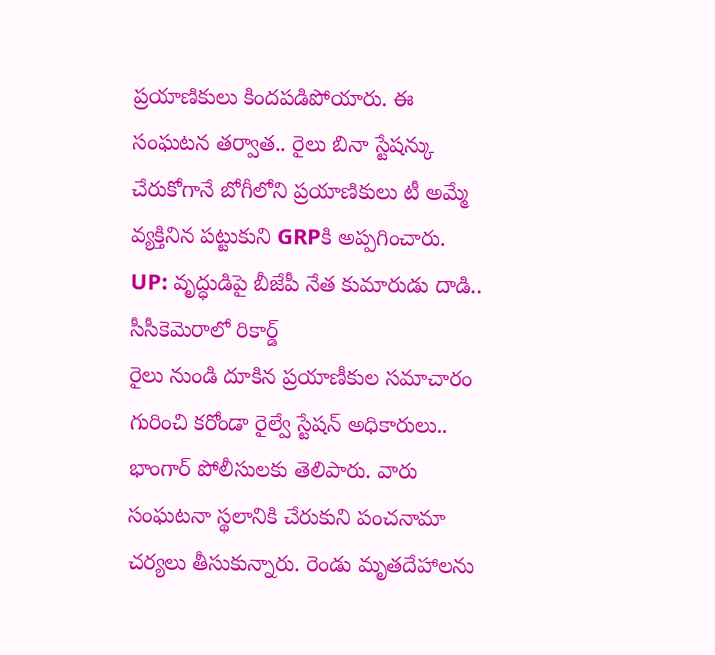ప్రయాణికులు కిందపడిపోయారు. ఈ సంఘటన తర్వాత.. రైలు బినా స్టేషన్కు చేరుకోగానే బోగీలోని ప్రయాణికులు టీ అమ్మే వ్యక్తినిన పట్టుకుని GRPకి అప్పగించారు.
UP: వృద్ధుడిపై బీజేపీ నేత కుమారుడు దాడి.. సీసీకెమెరాలో రికార్డ్
రైలు నుండి దూకిన ప్రయాణీకుల సమాచారం గురించి కరోండా రైల్వే స్టేషన్ అధికారులు.. భాంగార్ పోలీసులకు తెలిపారు. వారు సంఘటనా స్థలానికి చేరుకుని పంచనామా చర్యలు తీసుకున్నారు. రెండు మృతదేహాలను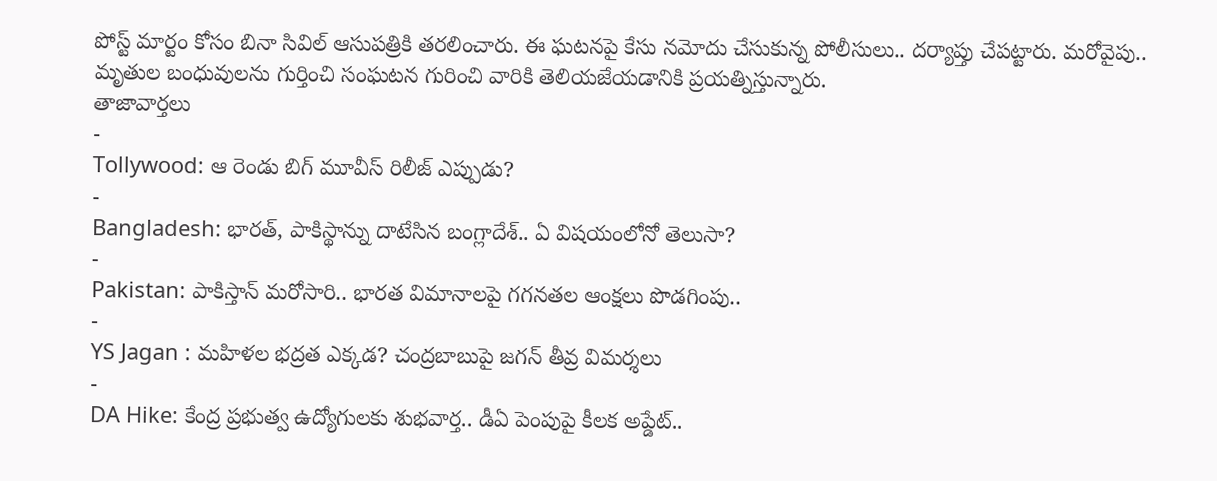పోస్ట్ మార్టం కోసం బినా సివిల్ ఆసుపత్రికి తరలించారు. ఈ ఘటనపై కేసు నమోదు చేసుకున్న పోలీసులు.. దర్యాప్తు చేపట్టారు. మరోవైపు.. మృతుల బంధువులను గుర్తించి సంఘటన గురించి వారికి తెలియజేయడానికి ప్రయత్నిస్తున్నారు.
తాజావార్తలు
-
Tollywood: ఆ రెండు బిగ్ మూవీస్ రిలీజ్ ఎప్పుడు?
-
Bangladesh: భారత్, పాకిస్థాన్ను దాటేసిన బంగ్లాదేశ్.. ఏ విషయంలోనో తెలుసా?
-
Pakistan: పాకిస్తాన్ మరోసారి.. భారత విమానాలపై గగనతల ఆంక్షలు పొడగింపు..
-
YS Jagan : మహిళల భద్రత ఎక్కడ? చంద్రబాబుపై జగన్ తీవ్ర విమర్శలు
-
DA Hike: కేంద్ర ప్రభుత్వ ఉద్యోగులకు శుభవార్త.. డీఏ పెంపుపై కీలక అప్డేట్..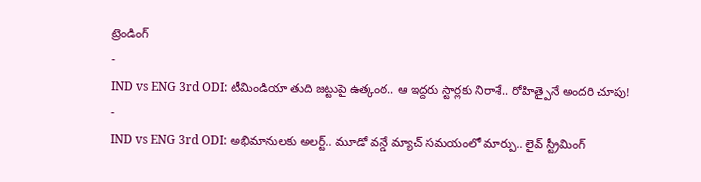ట్రెండింగ్
-
IND vs ENG 3rd ODI: టీమిండియా తుది జట్టుపై ఉత్కంఠ.. ఆ ఇద్దరు స్టార్లకు నిరాశే.. రోహిత్పైనే అందరి చూపు!
-
IND vs ENG 3rd ODI: అభిమానులకు అలర్ట్.. మూడో వన్డే మ్యాచ్ సమయంలో మార్పు.. లైవ్ స్ట్రీమింగ్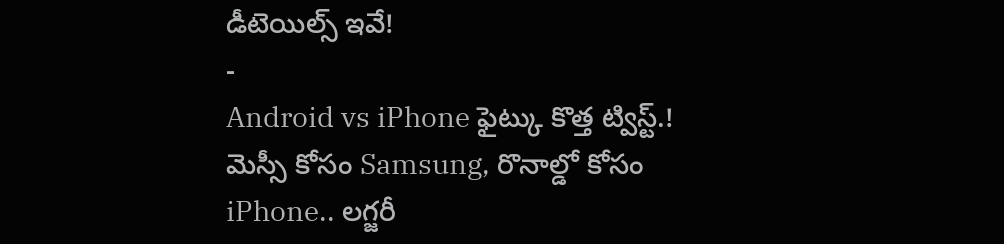డీటెయిల్స్ ఇవే!
-
Android vs iPhone ఫైట్కు కొత్త ట్విస్ట్.! మెస్సీ కోసం Samsung, రొనాల్డో కోసం iPhone.. లగ్జరీ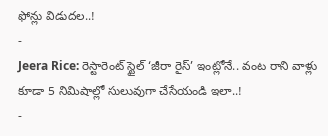ఫోన్లు విడుదల..!
-
Jeera Rice: రెస్టారెంట్ స్టైల్ ‘జీరా రైస్’ ఇంట్లోనే.. వంట రాని వాళ్లు కూడా 5 నిమిషాల్లో సులువుగా చేసేయండి ఇలా..!
-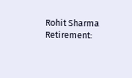Rohit Sharma Retirement: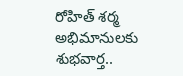రోహిత్ శర్మ అభిమానులకు శుభవార్త..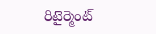రిటైర్మెంట్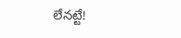లేనట్టే!